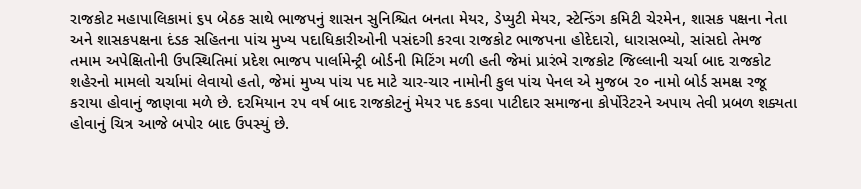રાજકોટ મહાપાલિકામાં ૬૫ બેઠક સાથે ભાજપનું શાસન સુનિશ્ચિત બનતા મેયર, ડેપ્યુટી મેયર, સ્ટેન્ડિંગ કમિટી ચેરમેન, શાસક પક્ષના નેતા અને શાસકપક્ષના દંડક સહિતના પાંચ મુખ્ય પદાધિકારીઓની પસંદગી કરવા રાજકોટ ભાજપના હોદેદારો, ધારાસભ્યો, સાંસદો તેમજ તમામ અપેક્ષિતોની ઉપસ્થિતિમાં પ્રદેશ ભાજપ પાર્લામેન્ટ્રી બોર્ડની મિટિંગ મળી હતી જેમાં પ્રારંભે રાજકોટ જિલ્લાની ચર્ચા બાદ રાજકોટ શહેરનો મામલો ચર્ચામાં લેવાયો હતો, જેમાં મુખ્ય પાંચ પદ માટે ચાર-ચાર નામોની કુલ પાંચ પેનલ એ મુજબ ૨૦ નામો બોર્ડ સમક્ષ રજૂ કરાયા હોવાનું જાણવા મળે છે. દરમિયાન ૨૫ વર્ષ બાદ રાજકોટનું મેયર પદ કડવા પાટીદાર સમાજના કોર્પોરેટરને અપાય તેવી પ્રબળ શક્યતા હોવાનું ચિત્ર આજે બપોર બાદ ઉપસ્યું છે.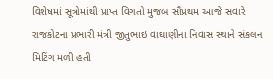વિશેષમાં સૂત્રોમાંથી પ્રાપ્ત વિગતો મુજબ સૌપ્રથમ આજે સવારે રાજકોટના પ્રભારી મંત્રી જીતુભાઇ વાઘાણીના નિવાસ સ્થાને સંકલન મિટિંગ મળી હતી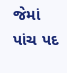જેમાં પાંચ પદ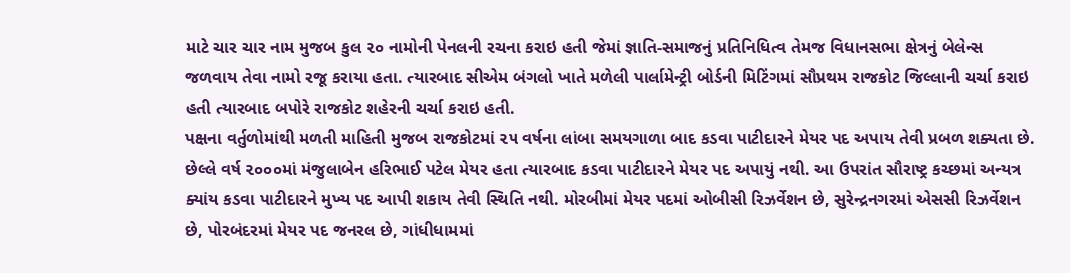માટે ચાર ચાર નામ મુજબ કુલ ૨૦ નામોની પેનલની રચના કરાઇ હતી જેમાં જ્ઞાતિ-સમાજનું પ્રતિનિધિત્વ તેમજ વિધાનસભા ક્ષેત્રનું બેલેન્સ જળવાય તેવા નામો રજૂ કરાયા હતા. ત્યારબાદ સીએમ બંગલો ખાતે મળેલી પાર્લામેન્ટ્રી બોર્ડની મિટિંગમાં સૌપ્રથમ રાજકોટ જિલ્લાની ચર્ચા કરાઇ હતી ત્યારબાદ બપોરે રાજકોટ શહેરની ચર્ચા કરાઇ હતી.
પક્ષના વર્તુળોમાંથી મળતી માહિતી મુજબ રાજકોટમાં ૨૫ વર્ષના લાંબા સમયગાળા બાદ કડવા પાટીદારને મેયર પદ અપાય તેવી પ્રબળ શક્યતા છે. છેલ્લે વર્ષ ૨૦૦૦માં મંજુલાબેન હરિભાઈ પટેલ મેયર હતા ત્યારબાદ કડવા પાટીદારને મેયર પદ અપાયું નથી. આ ઉપરાંત સૌરાષ્ટ્ર કચ્છમાં અન્યત્ર ક્યાંય કડવા પાટીદારને મુખ્ય પદ આપી શકાય તેવી સ્થિતિ નથી. મોરબીમાં મેયર પદમાં ઓબીસી રિઝર્વેશન છે, સુરેન્દ્રનગરમાં એસસી રિઝર્વેશન છે, પોરબંદરમાં મેયર પદ જનરલ છે, ગાંધીધામમાં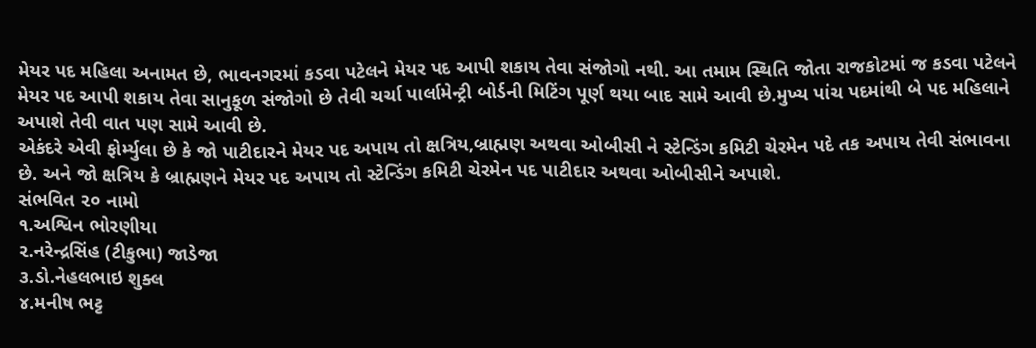મેયર પદ મહિલા અનામત છે, ભાવનગરમાં કડવા પટેલને મેયર પદ આપી શકાય તેવા સંજોગો નથી. આ તમામ સ્થિતિ જોતા રાજકોટમાં જ કડવા પટેલને મેયર પદ આપી શકાય તેવા સાનુકૂળ સંજોગો છે તેવી ચર્ચા પાર્લામેન્ટ્રી બોર્ડની મિટિંગ પૂર્ણ થયા બાદ સામે આવી છે.મુખ્ય પાંચ પદમાંથી બે પદ મહિલાને અપાશે તેવી વાત પણ સામે આવી છે.
એકંદરે એવી ફોર્મ્યુલા છે કે જો પાટીદારને મેયર પદ અપાય તો ક્ષત્રિય,બ્રાહ્મણ અથવા ઓબીસી ને સ્ટેન્ડિંગ કમિટી ચેરમેન પદે તક અપાય તેવી સંભાવના છે. અને જો ક્ષત્રિય કે બ્રાહ્મણને મેયર પદ અપાય તો સ્ટેન્ડિંગ કમિટી ચેરમેન પદ પાટીદાર અથવા ઓબીસીને અપાશે.
સંભવિત ૨૦ નામો
૧.અશ્વિન ભોરણીયા
૨.નરેન્દ્રસિંહ (ટીકુભા) જાડેજા
૩.ડો.નેહલભાઇ શુક્લ
૪.મનીષ ભટ્ટ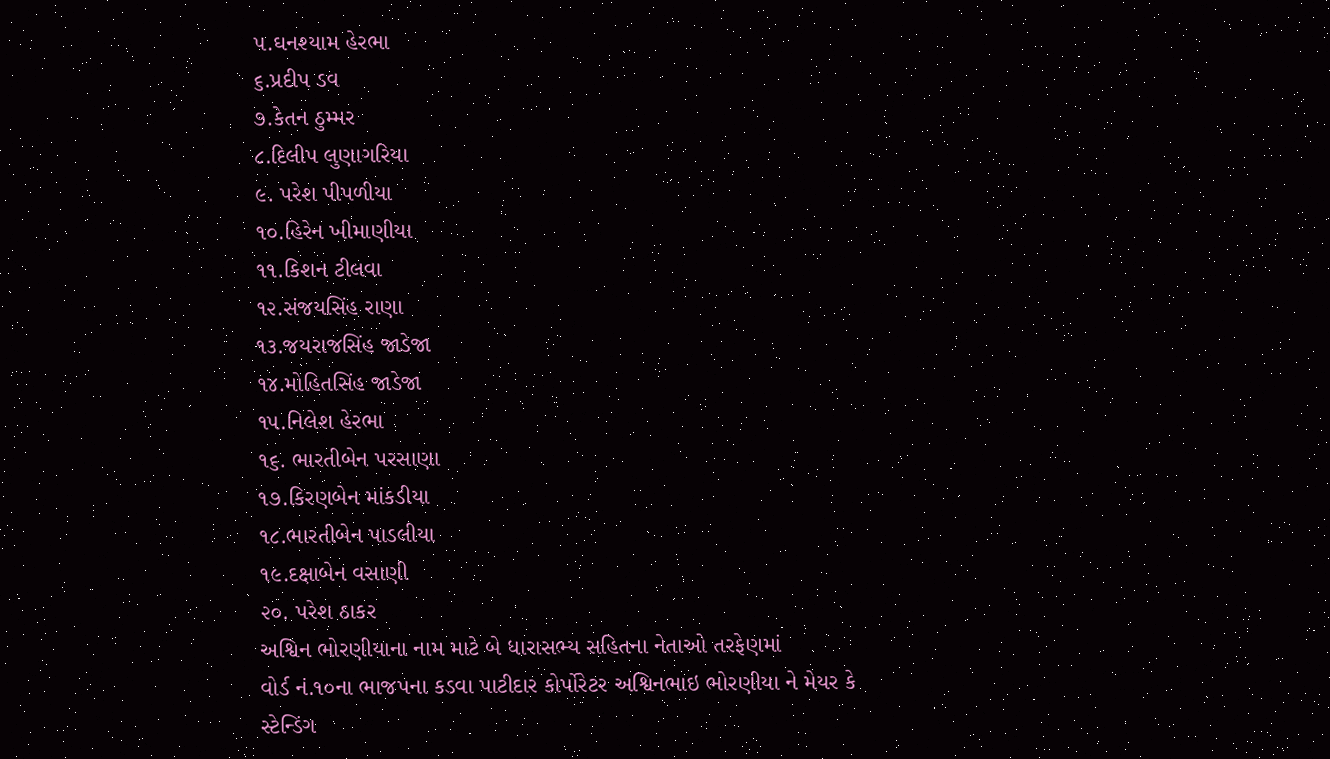૫.ઘનશ્યામ હેરભા
૬.પ્રદીપ ડવ
૭.કેતન ઠુમ્મર
૮.દિલીપ લુણાગરિયા
૯. પરેશ પીપળીયા
૧૦.હિરેન ખીમાણીયા
૧૧.કિશન ટીલવા
૧૨.સંજયસિંહ રાણા
૧૩.જયરાજસિંહ જાડેજા
૧૪.મોહિતસિંહ જાડેજા
૧૫.નિલેશ હેરભા
૧૬. ભારતીબેન પરસાણા
૧૭.કિરણબેન માંકડીયા
૧૮.ભારતીબેન પાડલીયા
૧૯.દક્ષાબેન વસાણી
૨૦. પરેશ ઠાકર
અશ્વિન ભોરણીયાના નામ માટે બે ધારાસભ્ય સહિતના નેતાઓ તરફેણમાં
વોર્ડ નં.૧૦ના ભાજપના કડવા પાટીદાર કોર્પોરેટર અશ્વિનભાઇ ભોરણીયા ને મેયર કે સ્ટેન્ડિંગ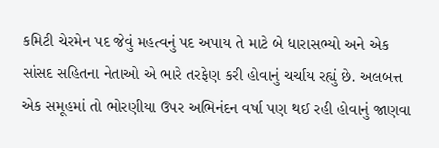કમિટી ચેરમેન પદ જેવું મહત્વનું પદ અપાય તે માટે બે ધારાસભ્યો અને એક સાંસદ સહિતના નેતાઓ એ ભારે તરફેણ કરી હોવાનું ચર્ચાય રહ્યું છે. અલબત્ત એક સમૂહમાં તો ભોરણીયા ઉપર અભિનંદન વર્ષા પણ થઈ રહી હોવાનું જાણવા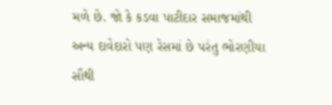મળે છે. જો કે કડવા પાટીદાર સમાજમાંથી અન્ય દાવેદારો પણ રેસમાં છે પરંતુ ભોરણીયા સૌથી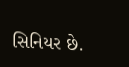સિનિયર છે.